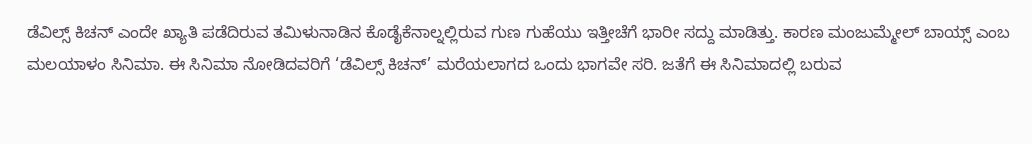ಡೆವಿಲ್ಸ್ ಕಿಚನ್ ಎಂದೇ ಖ್ಯಾತಿ ಪಡೆದಿರುವ ತಮಿಳುನಾಡಿನ ಕೊಡೈಕೆನಾಲ್ನಲ್ಲಿರುವ ಗುಣ ಗುಹೆಯು ಇತ್ತೀಚೆಗೆ ಭಾರೀ ಸದ್ದು ಮಾಡಿತ್ತು. ಕಾರಣ ಮಂಜುಮ್ಮೇಲ್ ಬಾಯ್ಸ್ ಎಂಬ ಮಲಯಾಳಂ ಸಿನಿಮಾ. ಈ ಸಿನಿಮಾ ನೋಡಿದವರಿಗೆ ‘ಡೆವಿಲ್ಸ್ ಕಿಚನ್’ ಮರೆಯಲಾಗದ ಒಂದು ಭಾಗವೇ ಸರಿ. ಜತೆಗೆ ಈ ಸಿನಿಮಾದಲ್ಲಿ ಬರುವ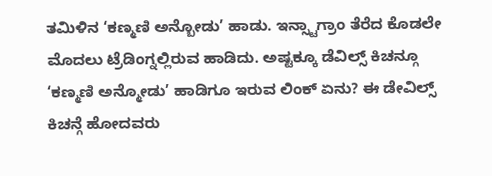ತಮಿಳಿನ ‘ಕಣ್ಮಣಿ ಅನ್ಬೋಡು’ ಹಾಡು. ಇನ್ಸ್ಟಾಗ್ರಾಂ ತೆರೆದ ಕೊಡಲೇ ಮೊದಲು ಟ್ರೆಡಿಂಗ್ನಲ್ಲಿರುವ ಹಾಡಿದು. ಅಷ್ಟಕ್ಕೂ ಡೆವಿಲ್ಸ್ ಕಿಚನ್ಗೂ ‘ಕಣ್ಮಣಿ ಅನ್ಮೋಡು’ ಹಾಡಿಗೂ ಇರುವ ಲಿಂಕ್ ಏನು? ಈ ಡೇವಿಲ್ಸ್ ಕಿಚನ್ಗೆ ಹೋದವರು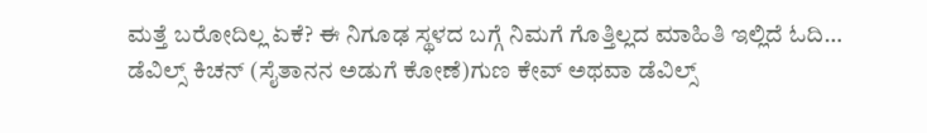ಮತ್ತೆ ಬರೋದಿಲ್ಲ ಏಕೆ? ಈ ನಿಗೂಢ ಸ್ಥಳದ ಬಗ್ಗೆ ನಿಮಗೆ ಗೊತ್ತಿಲ್ಲದ ಮಾಹಿತಿ ಇಲ್ಲಿದೆ ಓದಿ…
ಡೆವಿಲ್ಸ್ ಕಿಚನ್ (ಸೈತಾನನ ಅಡುಗೆ ಕೋಣೆ)ಗುಣ ಕೇವ್ ಅಥವಾ ಡೆವಿಲ್ಸ್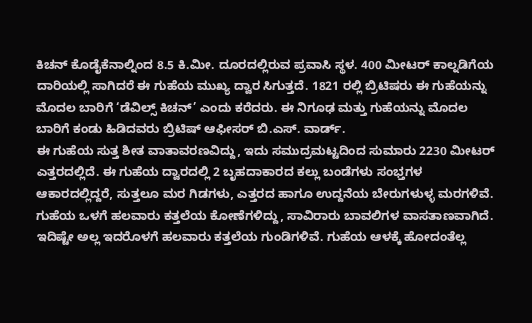ಕಿಚನ್ ಕೊಡೈಕೆನಾಲ್ನಿಂದ 8.5 ಕಿ.ಮೀ. ದೂರದಲ್ಲಿರುವ ಪ್ರವಾಸಿ ಸ್ಥಳ. 400 ಮೀಟರ್ ಕಾಲ್ನಡಿಗೆಯ ದಾರಿಯಲ್ಲಿ ಸಾಗಿದರೆ ಈ ಗುಹೆಯ ಮುಖ್ಯ ದ್ವಾರ ಸಿಗುತ್ತದೆ. 1821 ರಲ್ಲಿ ಬ್ರಿಟಿಷರು ಈ ಗುಹೆಯನ್ನು ಮೊದಲ ಬಾರಿಗೆ ‘ಡೆವಿಲ್ಸ್ ಕಿಚನ್’ ಎಂದು ಕರೆದರು. ಈ ನಿಗೂಢ ಮತ್ತು ಗುಹೆಯನ್ನು ಮೊದಲ ಬಾರಿಗೆ ಕಂಡು ಹಿಡಿದವರು ಬ್ರಿಟಿಷ್ ಆಫೀಸರ್ ಬಿ.ಎಸ್. ವಾರ್ಡ್.
ಈ ಗುಹೆಯ ಸುತ್ತ ಶೀತ ವಾತಾವರಣವಿದ್ದು, ಇದು ಸಮುದ್ರಮಟ್ಟದಿಂದ ಸುಮಾರು 2230 ಮೀಟರ್ ಎತ್ತರದಲ್ಲಿದೆ. ಈ ಗುಹೆಯ ದ್ವಾರದಲ್ಲಿ 2 ಬೃಹದಾಕಾರದ ಕಲ್ಲು ಬಂಡೆಗಳು ಸಂಭ್ತಗಳ ಆಕಾರದಲ್ಲಿದ್ದರೆ, ಸುತ್ತಲೂ ಮರ ಗಿಡಗಳು, ಎತ್ತರದ ಹಾಗೂ ಉದ್ದನೆಯ ಬೇರುಗಳುಳ್ಳ ಮರಗಳಿವೆ. ಗುಹೆಯ ಒಳಗೆ ಹಲವಾರು ಕತ್ತಲೆಯ ಕೋಣೆಗಳಿದ್ದು, ಸಾವಿರಾರು ಬಾವಲಿಗಳ ವಾಸತಾಣವಾಗಿದೆ. ಇದಿಷ್ಟೇ ಅಲ್ಲ ಇದರೊಳಗೆ ಹಲವಾರು ಕತ್ತಲೆಯ ಗುಂಡಿಗಳಿವೆ. ಗುಹೆಯ ಆಳಕ್ಕೆ ಹೋದಂತೆಲ್ಲ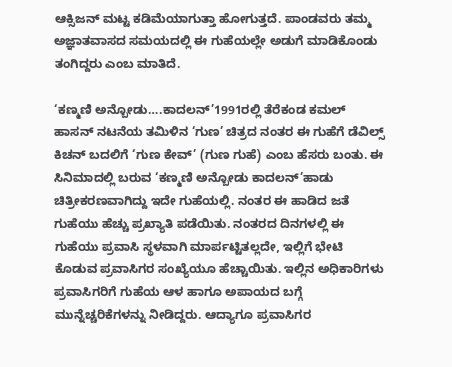ಆಕ್ಸಿಜನ್ ಮಟ್ಟ ಕಡಿಮೆಯಾಗುತ್ತಾ ಹೋಗುತ್ತದೆ. ಪಾಂಡವರು ತಮ್ಮ ಅಜ್ಞಾತವಾಸದ ಸಮಯದಲ್ಲಿ ಈ ಗುಹೆಯಲ್ಲೇ ಅಡುಗೆ ಮಾಡಿಕೊಂಡು ತಂಗಿದ್ದರು ಎಂಬ ಮಾತಿದೆ.

‘ಕಣ್ಮಣಿ ಅನ್ಬೋಡು….ಕಾದಲನ್’1991ರಲ್ಲಿ ತೆರೆಕಂಡ ಕಮಲ್ ಹಾಸನ್ ನಟನೆಯ ತಮಿಳಿನ ‘ಗುಣ’ ಚಿತ್ರದ ನಂತರ ಈ ಗುಹೆಗೆ ಡೆವಿಲ್ಸ್ ಕಿಚನ್ ಬದಲಿಗೆ ‘ಗುಣ ಕೇವ್’ (ಗುಣ ಗುಹೆ) ಎಂಬ ಹೆಸರು ಬಂತು. ಈ ಸಿನಿಮಾದಲ್ಲಿ ಬರುವ ‘ಕಣ್ಮಣಿ ಅನ್ಬೋಡು ಕಾದಲನ್’ಹಾಡು ಚಿತ್ರೀಕರಣವಾಗಿದ್ದು ಇದೇ ಗುಹೆಯಲ್ಲಿ. ನಂತರ ಈ ಹಾಡಿದ ಜತೆ ಗುಹೆಯು ಹೆಚ್ಚು ಪ್ರಖ್ಯಾತಿ ಪಡೆಯಿತು. ನಂತರದ ದಿನಗಳಲ್ಲಿ ಈ ಗುಹೆಯು ಪ್ರವಾಸಿ ಸ್ಥಳವಾಗಿ ಮಾರ್ಪಟ್ಟಿತಲ್ಲದೇ, ಇಲ್ಲಿಗೆ ಭೇಟಿ ಕೊಡುವ ಪ್ರವಾಸಿಗರ ಸಂಖ್ಯೆಯೂ ಹೆಚ್ಚಾಯಿತು. ಇಲ್ಲಿನ ಅಧಿಕಾರಿಗಳು ಪ್ರವಾಸಿಗರಿಗೆ ಗುಹೆಯ ಆಳ ಹಾಗೂ ಅಪಾಯದ ಬಗ್ಗೆ ಮುನ್ನೆಚ್ಚರಿಕೆಗಳನ್ನು ನೀಡಿದ್ದರು. ಆದ್ಯಾಗೂ ಪ್ರವಾಸಿಗರ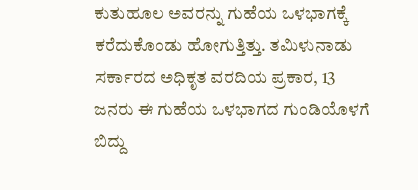ಕುತುಹೂಲ ಅವರನ್ನು ಗುಹೆಯ ಒಳಭಾಗಕ್ಕೆ ಕರೆದುಕೊಂಡು ಹೋಗುತ್ತಿತ್ತು. ತಮಿಳುನಾಡು ಸರ್ಕಾರದ ಅಧಿಕೃತ ವರದಿಯ ಪ್ರಕಾರ, 13 ಜನರು ಈ ಗುಹೆಯ ಒಳಭಾಗದ ಗುಂಡಿಯೊಳಗೆ ಬಿದ್ದು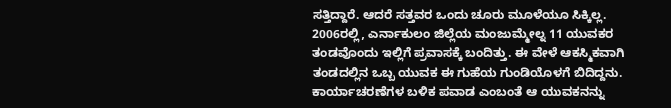ಸತ್ತಿದ್ದಾರೆ. ಆದರೆ ಸತ್ತವರ ಒಂದು ಚೂರು ಮೂಳೆಯೂ ಸಿಕ್ಕಿಲ್ಲ.
2006ರಲ್ಲಿ, ಎರ್ನಾಕುಲಂ ಜಿಲ್ಲೆಯ ಮಂಜುಮ್ಮೇಲ್ನ 11 ಯುವಕರ ತಂಡವೊಂದು ಇಲ್ಲಿಗೆ ಪ್ರವಾಸಕ್ಕೆ ಬಂದಿತ್ತು. ಈ ವೇಳೆ ಆಕಸ್ಮಿಕವಾಗಿ ತಂಡದಲ್ಲಿನ ಒಬ್ಬ ಯುವಕ ಈ ಗುಹೆಯ ಗುಂಡಿಯೊಳಗೆ ಬಿದಿದ್ದನು. ಕಾರ್ಯಾಚರಣೆಗಳ ಬಳಿಕ ಪವಾಡ ಎಂಬಂತೆ ಆ ಯುವಕನನ್ನು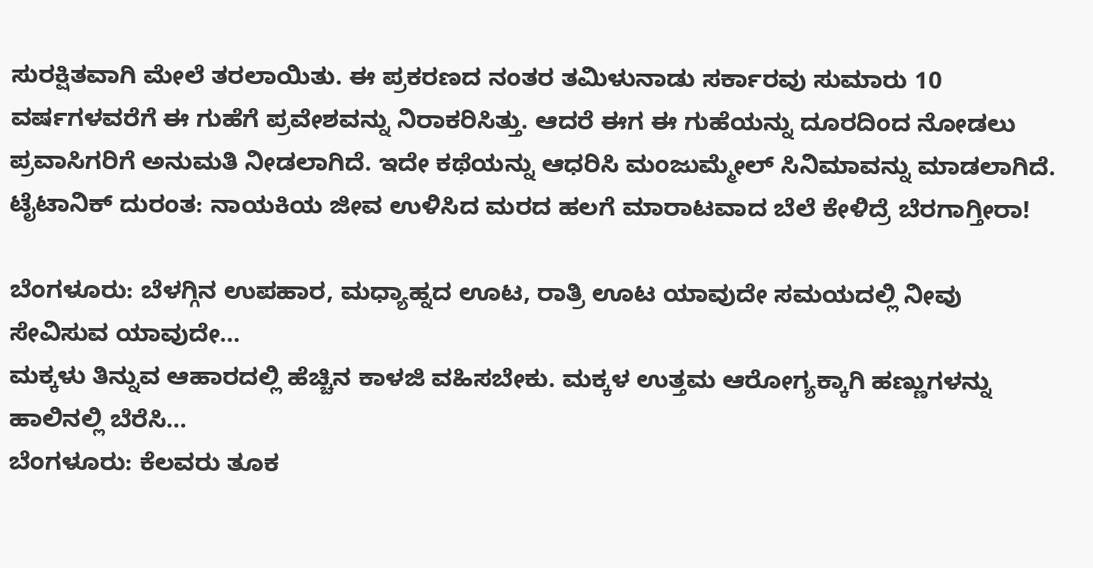ಸುರಕ್ಷಿತವಾಗಿ ಮೇಲೆ ತರಲಾಯಿತು. ಈ ಪ್ರಕರಣದ ನಂತರ ತಮಿಳುನಾಡು ಸರ್ಕಾರವು ಸುಮಾರು 10 ವರ್ಷಗಳವರೆಗೆ ಈ ಗುಹೆಗೆ ಪ್ರವೇಶವನ್ನು ನಿರಾಕರಿಸಿತ್ತು. ಆದರೆ ಈಗ ಈ ಗುಹೆಯನ್ನು ದೂರದಿಂದ ನೋಡಲು ಪ್ರವಾಸಿಗರಿಗೆ ಅನುಮತಿ ನೀಡಲಾಗಿದೆ. ಇದೇ ಕಥೆಯನ್ನು ಆಧರಿಸಿ ಮಂಜುಮ್ಮೇಲ್ ಸಿನಿಮಾವನ್ನು ಮಾಡಲಾಗಿದೆ.
ಟೈಟಾನಿಕ್ ದುರಂತ: ನಾಯಕಿಯ ಜೀವ ಉಳಿಸಿದ ಮರದ ಹಲಗೆ ಮಾರಾಟವಾದ ಬೆಲೆ ಕೇಳಿದ್ರೆ ಬೆರಗಾಗ್ತೀರಾ!

ಬೆಂಗಳೂರು: ಬೆಳಗ್ಗಿನ ಉಪಹಾರ, ಮಧ್ಯಾಹ್ನದ ಊಟ, ರಾತ್ರಿ ಊಟ ಯಾವುದೇ ಸಮಯದಲ್ಲಿ ನೀವು ಸೇವಿಸುವ ಯಾವುದೇ…
ಮಕ್ಕಳು ತಿನ್ನುವ ಆಹಾರದಲ್ಲಿ ಹೆಚ್ಚಿನ ಕಾಳಜಿ ವಹಿಸಬೇಕು. ಮಕ್ಕಳ ಉತ್ತಮ ಆರೋಗ್ಯಕ್ಕಾಗಿ ಹಣ್ಣುಗಳನ್ನು ಹಾಲಿನಲ್ಲಿ ಬೆರೆಸಿ…
ಬೆಂಗಳೂರು: ಕೆಲವರು ತೂಕ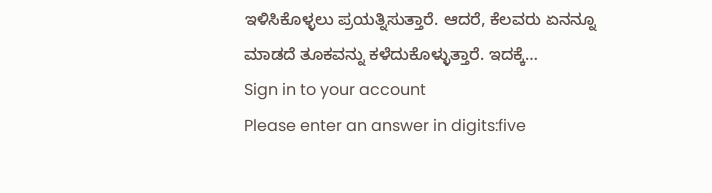ಇಳಿಸಿಕೊಳ್ಳಲು ಪ್ರಯತ್ನಿಸುತ್ತಾರೆ. ಆದರೆ, ಕೆಲವರು ಏನನ್ನೂ ಮಾಡದೆ ತೂಕವನ್ನು ಕಳೆದುಕೊಳ್ಳುತ್ತಾರೆ. ಇದಕ್ಕೆ…
Sign in to your account
Please enter an answer in digits:five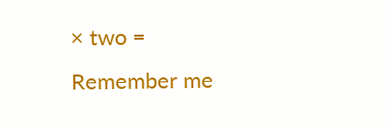× two =
Remember me